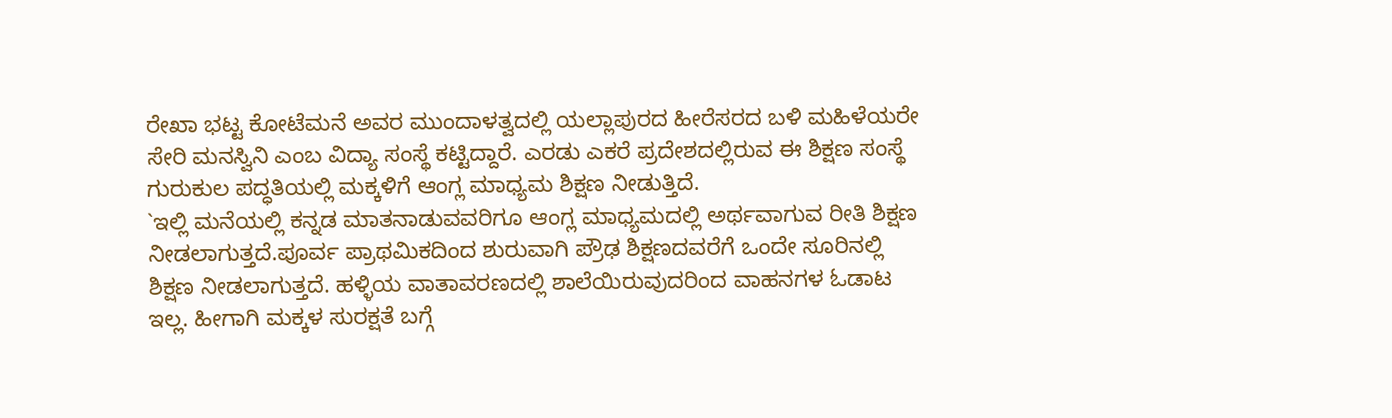ರೇಖಾ ಭಟ್ಟ ಕೋಟೆಮನೆ ಅವರ ಮುಂದಾಳತ್ವದಲ್ಲಿ ಯಲ್ಲಾಪುರದ ಹೀರೆಸರದ ಬಳಿ ಮಹಿಳೆಯರೇ ಸೇರಿ ಮನಸ್ವಿನಿ ಎಂಬ ವಿದ್ಯಾ ಸಂಸ್ಥೆ ಕಟ್ಟಿದ್ದಾರೆ. ಎರಡು ಎಕರೆ ಪ್ರದೇಶದಲ್ಲಿರುವ ಈ ಶಿಕ್ಷಣ ಸಂಸ್ಥೆ ಗುರುಕುಲ ಪದ್ಧತಿಯಲ್ಲಿ ಮಕ್ಕಳಿಗೆ ಆಂಗ್ಲ ಮಾಧ್ಯಮ ಶಿಕ್ಷಣ ನೀಡುತ್ತಿದೆ.
`ಇಲ್ಲಿ ಮನೆಯಲ್ಲಿ ಕನ್ನಡ ಮಾತನಾಡುವವರಿಗೂ ಆಂಗ್ಲ ಮಾಧ್ಯಮದಲ್ಲಿ ಅರ್ಥವಾಗುವ ರೀತಿ ಶಿಕ್ಷಣ ನೀಡಲಾಗುತ್ತದೆ.ಪೂರ್ವ ಪ್ರಾಥಮಿಕದಿಂದ ಶುರುವಾಗಿ ಪ್ರೌಢ ಶಿಕ್ಷಣದವರೆಗೆ ಒಂದೇ ಸೂರಿನಲ್ಲಿ ಶಿಕ್ಷಣ ನೀಡಲಾಗುತ್ತದೆ. ಹಳ್ಳಿಯ ವಾತಾವರಣದಲ್ಲಿ ಶಾಲೆಯಿರುವುದರಿಂದ ವಾಹನಗಳ ಓಡಾಟ ಇಲ್ಲ. ಹೀಗಾಗಿ ಮಕ್ಕಳ ಸುರಕ್ಷತೆ ಬಗ್ಗೆ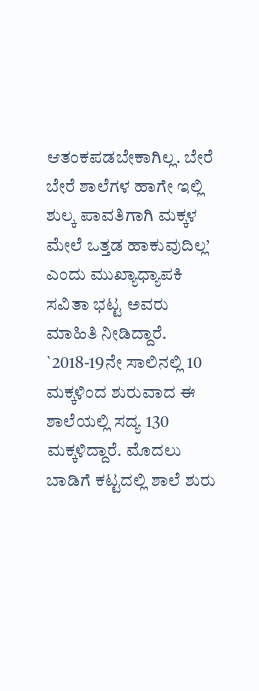ಆತಂಕಪಡಬೇಕಾಗಿಲ್ಲ. ಬೇರೆ ಬೇರೆ ಶಾಲೆಗಳ ಹಾಗೇ ಇಲ್ಲಿ ಶುಲ್ಕ ಪಾವತಿಗಾಗಿ ಮಕ್ಕಳ ಮೇಲೆ ಒತ್ತಡ ಹಾಕುವುದಿಲ್ಲ’ ಎಂದು ಮುಖ್ಯಾಧ್ಯಾಪಕಿ ಸವಿತಾ ಭಟ್ಟ ಅವರು ಮಾಹಿತಿ ನೀಡಿದ್ದಾರೆ.
`2018-19ನೇ ಸಾಲಿನಲ್ಲಿ 10 ಮಕ್ಕಳಿಂದ ಶುರುವಾದ ಈ ಶಾಲೆಯಲ್ಲಿ ಸದ್ಯ 130 ಮಕ್ಕಳಿದ್ದಾರೆ. ಮೊದಲು ಬಾಡಿಗೆ ಕಟ್ಟದಲ್ಲಿ ಶಾಲೆ ಶುರು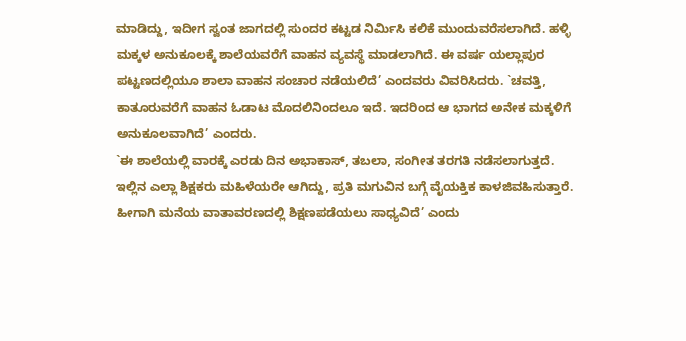ಮಾಡಿದ್ದು, ಇದೀಗ ಸ್ವಂತ ಜಾಗದಲ್ಲಿ ಸುಂದರ ಕಟ್ಟಡ ನಿರ್ಮಿಸಿ ಕಲಿಕೆ ಮುಂದುವರೆಸಲಾಗಿದೆ. ಹಳ್ಳಿ ಮಕ್ಕಳ ಅನುಕೂಲಕ್ಕೆ ಶಾಲೆಯವರೆಗೆ ವಾಹನ ವ್ಯವಸ್ಥೆ ಮಾಡಲಾಗಿದೆ. ಈ ವರ್ಷ ಯಲ್ಲಾಪುರ ಪಟ್ಟಣದಲ್ಲಿಯೂ ಶಾಲಾ ವಾಹನ ಸಂಚಾರ ನಡೆಯಲಿದೆ’ ಎಂದವರು ವಿವರಿಸಿದರು. `ಚವತ್ತಿ, ಕಾತೂರುವರೆಗೆ ವಾಹನ ಓಡಾಟ ಮೊದಲಿನಿಂದಲೂ ಇದೆ. ಇದರಿಂದ ಆ ಭಾಗದ ಅನೇಕ ಮಕ್ಕಳಿಗೆ ಅನುಕೂಲವಾಗಿದೆ’ ಎಂದರು.
`ಈ ಶಾಲೆಯಲ್ಲಿ ವಾರಕ್ಕೆ ಎರಡು ದಿನ ಅಭಾಕಾಸ್, ತಬಲಾ, ಸಂಗೀತ ತರಗತಿ ನಡೆಸಲಾಗುತ್ತದೆ. ಇಲ್ಲಿನ ಎಲ್ಲಾ ಶಿಕ್ಷಕರು ಮಹಿಳೆಯರೇ ಆಗಿದ್ದು, ಪ್ರತಿ ಮಗುವಿನ ಬಗ್ಗೆ ವೈಯಕ್ತಿಕ ಕಾಳಜಿವಹಿಸುತ್ತಾರೆ. ಹೀಗಾಗಿ ಮನೆಯ ವಾತಾವರಣದಲ್ಲಿ ಶಿಕ್ಷಣಪಡೆಯಲು ಸಾಧ್ಯವಿದೆ’ ಎಂದು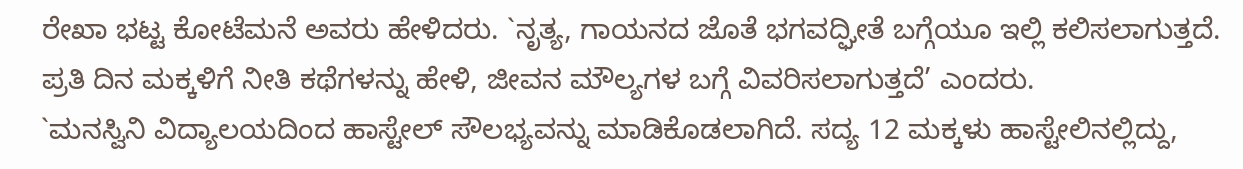ರೇಖಾ ಭಟ್ಟ ಕೋಟೆಮನೆ ಅವರು ಹೇಳಿದರು. `ನೃತ್ಯ, ಗಾಯನದ ಜೊತೆ ಭಗವದ್ಘೀತೆ ಬಗ್ಗೆಯೂ ಇಲ್ಲಿ ಕಲಿಸಲಾಗುತ್ತದೆ. ಪ್ರತಿ ದಿನ ಮಕ್ಕಳಿಗೆ ನೀತಿ ಕಥೆಗಳನ್ನು ಹೇಳಿ, ಜೀವನ ಮೌಲ್ಯಗಳ ಬಗ್ಗೆ ವಿವರಿಸಲಾಗುತ್ತದೆ’ ಎಂದರು.
`ಮನಸ್ವಿನಿ ವಿದ್ಯಾಲಯದಿಂದ ಹಾಸ್ಟೇಲ್ ಸೌಲಭ್ಯವನ್ನು ಮಾಡಿಕೊಡಲಾಗಿದೆ. ಸದ್ಯ 12 ಮಕ್ಕಳು ಹಾಸ್ಟೇಲಿನಲ್ಲಿದ್ದು,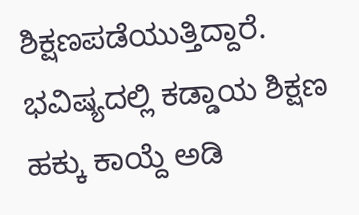ಶಿಕ್ಷಣಪಡೆಯುತ್ತಿದ್ದಾರೆ. ಭವಿಷ್ಯದಲ್ಲಿ ಕಡ್ಡಾಯ ಶಿಕ್ಷಣ ಹಕ್ಕು ಕಾಯ್ದೆ ಅಡಿ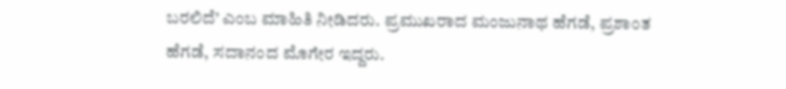ಬರಲಿದೆ’ ಎಂಬ ಮಾಹಿತಿ ನೀಡಿದರು. ಪ್ರಮುಖರಾದ ಮಂಜುನಾಥ ಹೆಗಡೆ, ಪ್ರಶಾಂತ ಹೆಗಡೆ, ಸದಾನಂದ ಮೊಗೇರ ಇದ್ದರು.